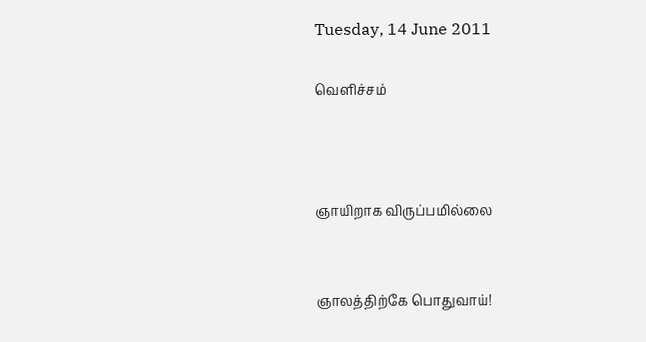Tuesday, 14 June 2011

வெளிச்சம்



ஞாயிறாக விருப்பமில்லை


ஞாலத்திற்கே பொதுவாய்!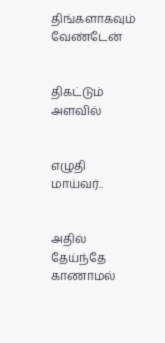திங்களாகவும் வேண்டேன்


திகட்டும் அளவில்


எழுதி மாய்வர்..


அதில் தேய்ந்தே காணாமல்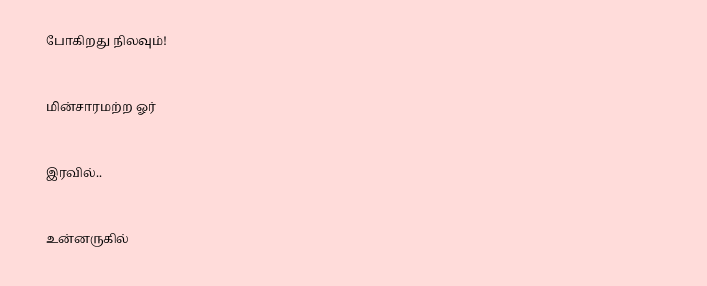போகிறது நிலவும்!


மின்சாரமற்ற ஓர்


இரவில்..


உன்னருகில்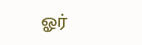ஓர்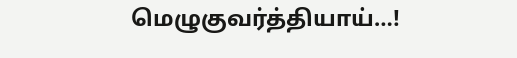மெழுகுவர்த்தியாய்…!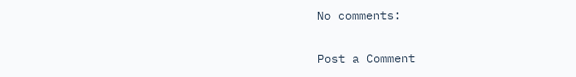No comments:

Post a Comment